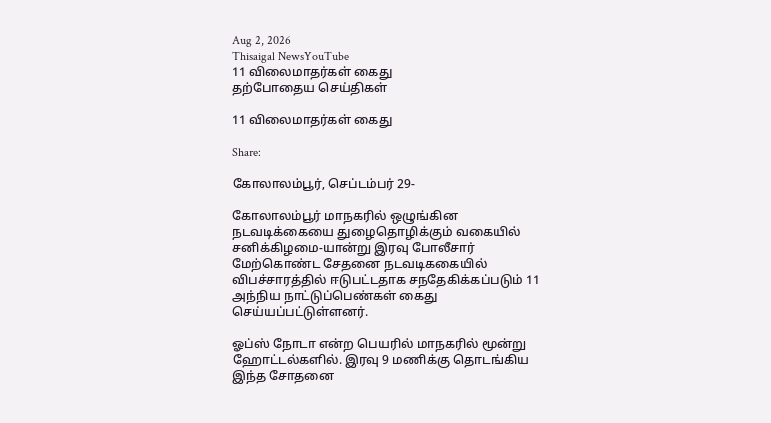Aug 2, 2026
Thisaigal NewsYouTube
11 விலைமாதர்கள் கைது
தற்போதைய செய்திகள்

11 விலைமாதர்கள் கைது

Share:

கோலாலம்பூர், செப்டம்பர் 29-

கோலாலம்பூர் மாநகரில் ஒழுங்கின நடவடிக்கையை துழைதொழிக்கும் வகையில் சனிக்கிழமை-யான்று இரவு போலீசார் மேற்கொண்ட சேதனை நடவடிககையில் விபச்சாரத்தில் ஈடுபட்டதாக சநதேகிக்கப்படும் 11 அந்நிய நாட்டுப்பெண்கள் கைது செய்யப்பட்டுள்ளனர்.

ஓப்ஸ் நோடா என்ற பெயரில் மாநகரில் மூன்று ஹோட்டல்களில். இரவு 9 மணிக்கு தொடங்கிய இந்த சோதனை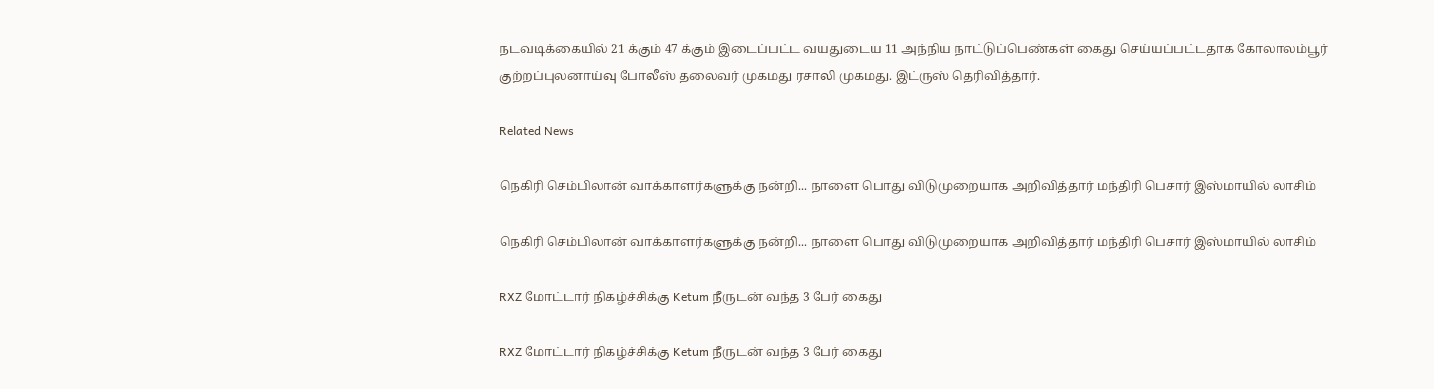நடவடிக்கையில் 21 க்கும் 47 க்கும் இடைப்பட்ட வயதுடைய 11 அந்நிய நாட்டுப்பெண்கள் கைது செய்யப்பட்டதாக கோலாலம்பூர் குற்றப்புலனாய்வு போலீஸ் தலைவர் முகமது ரசாலி முகமது. இட்ருஸ் தெரிவித்தார்.

Related News

நெகிரி செம்பிலான் வாக்காளர்களுக்கு நன்றி... நாளை பொது விடுமுறையாக அறிவித்தார் மந்திரி பெசார் இஸ்மாயில் லாசிம்

நெகிரி செம்பிலான் வாக்காளர்களுக்கு நன்றி... நாளை பொது விடுமுறையாக அறிவித்தார் மந்திரி பெசார் இஸ்மாயில் லாசிம்

RXZ மோட்டார் நிகழ்ச்சிக்கு Ketum நீருடன் வந்த 3 பேர் கைது

RXZ மோட்டார் நிகழ்ச்சிக்கு Ketum நீருடன் வந்த 3 பேர் கைது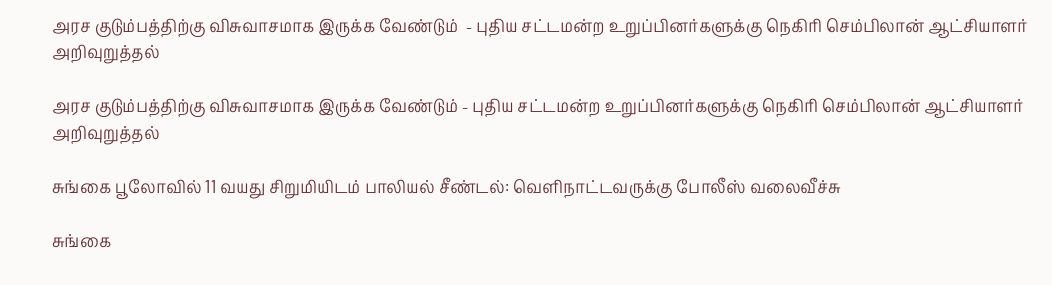அரச குடும்பத்திற்கு விசுவாசமாக இருக்க வேண்டும்  - புதிய சட்டமன்ற உறுப்பினர்களுக்கு நெகிரி செம்பிலான் ஆட்சியாளர் அறிவுறுத்தல்

அரச குடும்பத்திற்கு விசுவாசமாக இருக்க வேண்டும் - புதிய சட்டமன்ற உறுப்பினர்களுக்கு நெகிரி செம்பிலான் ஆட்சியாளர் அறிவுறுத்தல்

சுங்கை பூலோவில் 11 வயது சிறுமியிடம் பாலியல் சீண்டல்: வெளிநாட்டவருக்கு போலீஸ் வலைவீச்சு

சுங்கை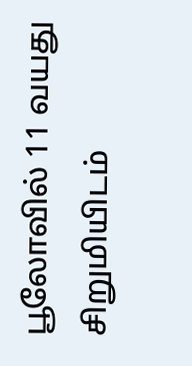பூலோவில் 11 வயது சிறுமியிடம்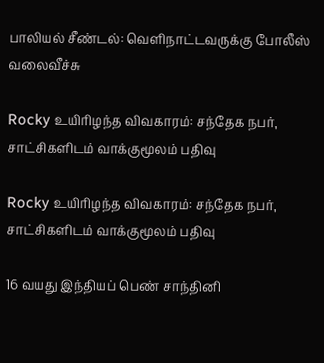பாலியல் சீண்டல்: வெளிநாட்டவருக்கு போலீஸ் வலைவீச்சு

Rocky உயிரிழந்த விவகாரம்: சந்தேக நபர், சாட்சிகளிடம் வாக்குமூலம் பதிவு

Rocky உயிரிழந்த விவகாரம்: சந்தேக நபர், சாட்சிகளிடம் வாக்குமூலம் பதிவு

16 வயது இந்தியப் பெண் சாந்தினி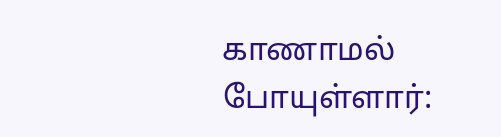காணாமல் போயுள்ளார்: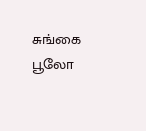சுங்கை பூலோ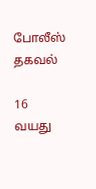போலீஸ் தகவல்

16 வயது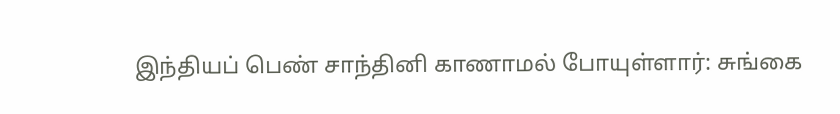இந்தியப் பெண் சாந்தினி காணாமல் போயுள்ளார்: சுங்கை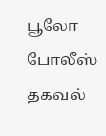பூலோ போலீஸ் தகவல்